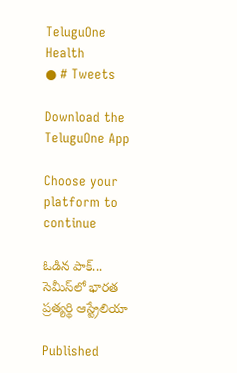TeluguOne Health
● # Tweets

Download the TeluguOne App

Choose your platform to continue

ఓడిన పాక్... సెమీస్‌లో భారత ప్రత్యర్థి ఆస్ట్రేలియా

Published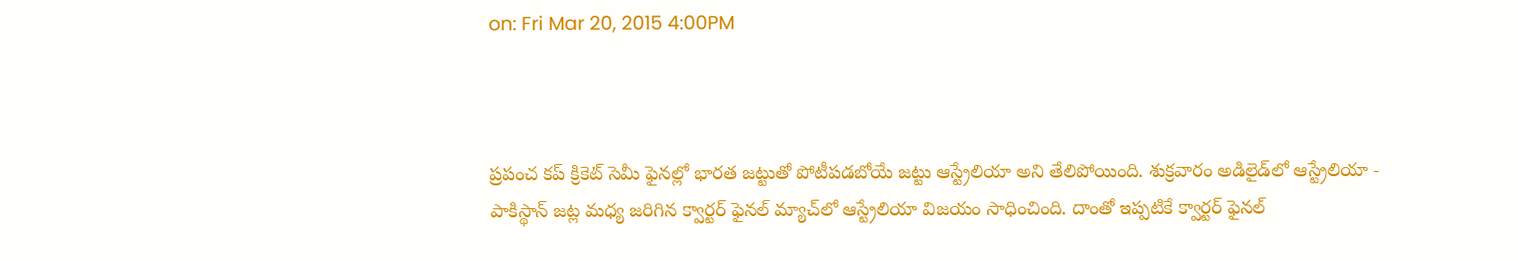on: Fri Mar 20, 2015 4:00PM



ప్రపంచ కప్ క్రికెట్ సెమీ ఫైనల్లో భారత జట్టుతో పోటీపడబోయే జట్టు ఆస్ట్రేలియా అని తేలిపోయింది. శుక్రవారం అడిలైడ్‌లో ఆస్ట్రేలియా - పాకిస్థాన్ జట్ల మధ్య జరిగిన క్వార్టర్ ఫైనల్ మ్యాచ్‌లో ఆస్ట్రేలియా విజయం సాధించింది. దాంతో ఇప్పటికే క్వార్టర్ ఫైనల్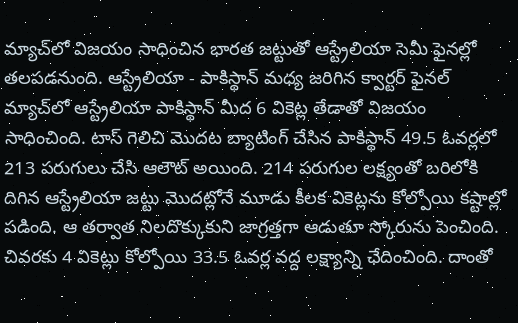మ్యాచ్‌లో విజయం సాధించిన భారత జట్టుతో ఆస్ట్రేలియా సెమీ ఫైనల్లో తలపడనుంది. ఆస్ట్రేలియా - పాకిస్థాన్ మధ్య జరిగిన క్వార్టర్ ఫైనల్ మ్యాచ్‌లో ఆస్ట్రేలియా పాకిస్థాన్ మీద 6 వికెట్ల తేడాతో విజయం సాధించింది. టాస్ గెలిచి మొదట బ్యాటింగ్ చేసిన పాకిస్థాన్ 49.5 ఓవర్లలో 213 పరుగులు చేసి ఆలౌట్ అయింది. 214 పరుగుల లక్ష్యంతో బరిలోకి దిగిన ఆస్ట్రేలియా జట్టు మొదట్లోనే మూడు కీలక వికెట్లను కోల్పోయి కష్టాల్లో పడింది. ఆ తర్వాత నిలదొక్కుకుని జాగ్రత్తగా ఆడుతూ స్కోరును పెంచింది. చివరకు 4 వికెట్లు కోల్పోయి 33.5 ఓవర్ల వద్ద లక్ష్యాన్ని ఛేదించింది. దాంతో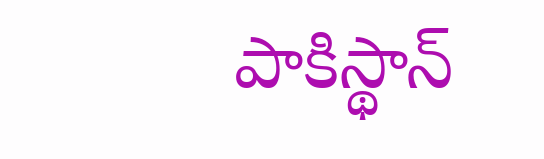పాకిస్థాన్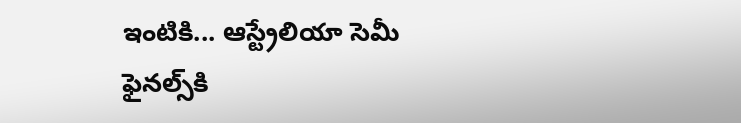ఇంటికి... ఆస్ట్రేలియా సెమీ ఫైనల్స్‌కి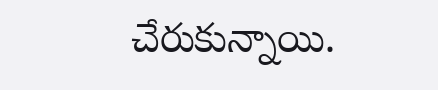చేరుకున్నాయి.